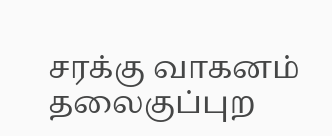சரக்கு வாகனம் தலைகுப்புற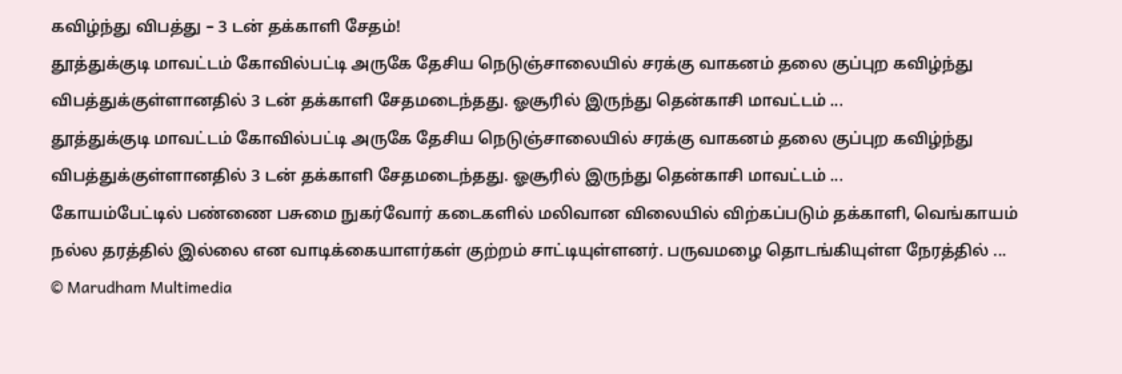கவிழ்ந்து விபத்து – 3 டன் தக்காளி சேதம்!
தூத்துக்குடி மாவட்டம் கோவில்பட்டி அருகே தேசிய நெடுஞ்சாலையில் சரக்கு வாகனம் தலை குப்புற கவிழ்ந்து விபத்துக்குள்ளானதில் 3 டன் தக்காளி சேதமடைந்தது. ஓசூரில் இருந்து தென்காசி மாவட்டம் ...
தூத்துக்குடி மாவட்டம் கோவில்பட்டி அருகே தேசிய நெடுஞ்சாலையில் சரக்கு வாகனம் தலை குப்புற கவிழ்ந்து விபத்துக்குள்ளானதில் 3 டன் தக்காளி சேதமடைந்தது. ஓசூரில் இருந்து தென்காசி மாவட்டம் ...
கோயம்பேட்டில் பண்ணை பசுமை நுகர்வோர் கடைகளில் மலிவான விலையில் விற்கப்படும் தக்காளி, வெங்காயம் நல்ல தரத்தில் இல்லை என வாடிக்கையாளர்கள் குற்றம் சாட்டியுள்ளனர். பருவமழை தொடங்கியுள்ள நேரத்தில் ...
© Marudham Multimedia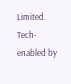Limited.
Tech-enabled by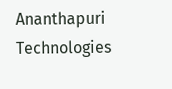Ananthapuri Technologies